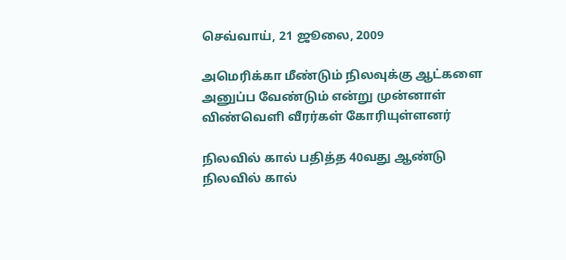செவ்வாய், 21 ஜூலை, 2009

அமெரிக்கா மீண்டும் நிலவுக்கு ஆட்களை அனுப்ப வேண்டும் என்று முன்னாள் விண்வெளி வீரர்கள் கோரியுள்ளனர்

நிலவில் கால் பதித்த 40வது ஆண்டு
நிலவில் கால்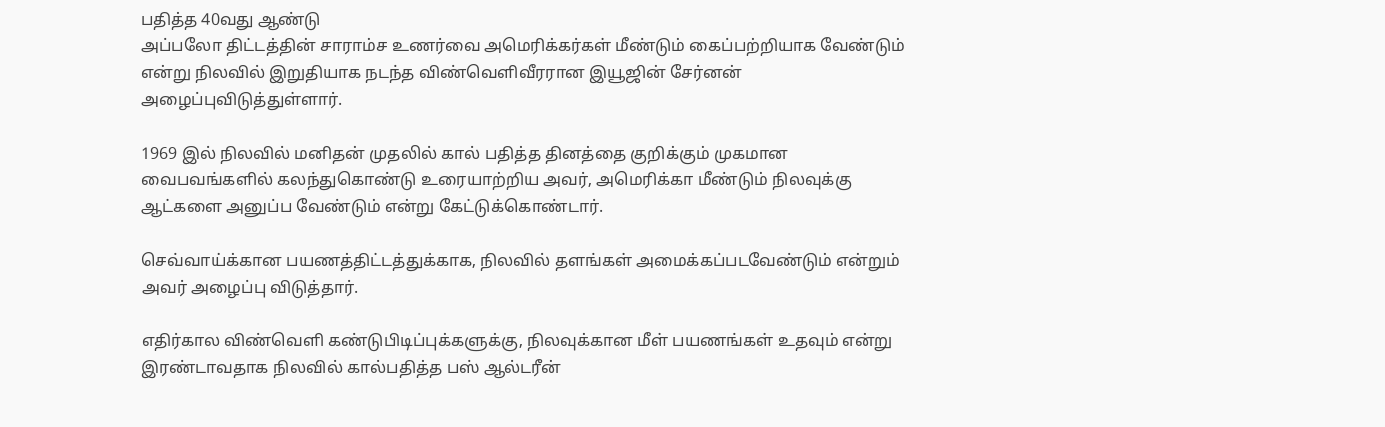பதித்த 40வது ஆண்டு
அப்பலோ திட்டத்தின் சாராம்ச உணர்வை அமெரிக்கர்கள் மீண்டும் கைப்பற்றியாக வேண்டும் என்று நிலவில் இறுதியாக நடந்த விண்வெளிவீரரான இயூஜின் சேர்னன் அழைப்புவிடுத்துள்ளார்.

1969 இல் நிலவில் மனிதன் முதலில் கால் பதித்த தினத்தை குறிக்கும் முகமான வைபவங்களில் கலந்துகொண்டு உரையாற்றிய அவர், அமெரிக்கா மீண்டும் நிலவுக்கு ஆட்களை அனுப்ப வேண்டும் என்று கேட்டுக்கொண்டார்.

செவ்வாய்க்கான பயணத்திட்டத்துக்காக, நிலவில் தளங்கள் அமைக்கப்படவேண்டும் என்றும் அவர் அழைப்பு விடுத்தார்.

எதிர்கால விண்வெளி கண்டுபிடிப்புக்களுக்கு, நிலவுக்கான மீள் பயணங்கள் உதவும் என்று இரண்டாவதாக நிலவில் கால்பதித்த பஸ் ஆல்டரீன்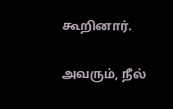கூறினார்.

அவரும், நீல்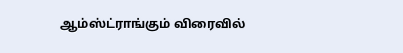ஆம்ஸ்ட்ராங்கும் விரைவில்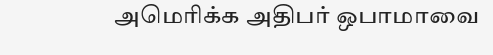அமெரிக்க அதிபர் ஒபாமாவை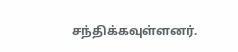சந்திக்கவுள்ளனர்.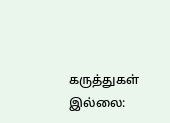கருத்துகள் இல்லை: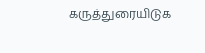கருத்துரையிடுக